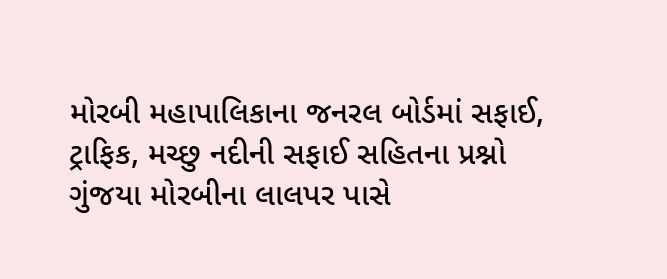મોરબી મહાપાલિકાના જનરલ બોર્ડમાં સફાઈ, ટ્રાફિક, મચ્છુ નદીની સફાઈ સહિતના પ્રશ્નો ગુંજયા મોરબીના લાલપર પાસે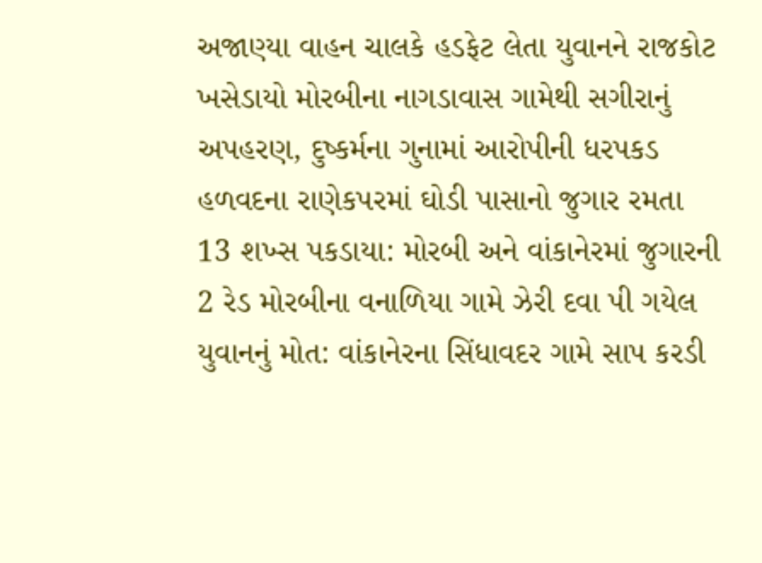અજાણ્યા વાહન ચાલકે હડફેટ લેતા યુવાનને રાજકોટ ખસેડાયો મોરબીના નાગડાવાસ ગામેથી સગીરાનું અપહરણ, દુષ્કર્મના ગુનામાં આરોપીની ધરપકડ હળવદના રાણેકપરમાં ઘોડી પાસાનો જુગાર રમતા 13 શખ્સ પકડાયા: મોરબી અને વાંકાનેરમાં જુગારની 2 રેડ મોરબીના વનાળિયા ગામે ઝેરી દવા પી ગયેલ યુવાનનું મોત: વાંકાનેરના સિંધાવદર ગામે સાપ કરડી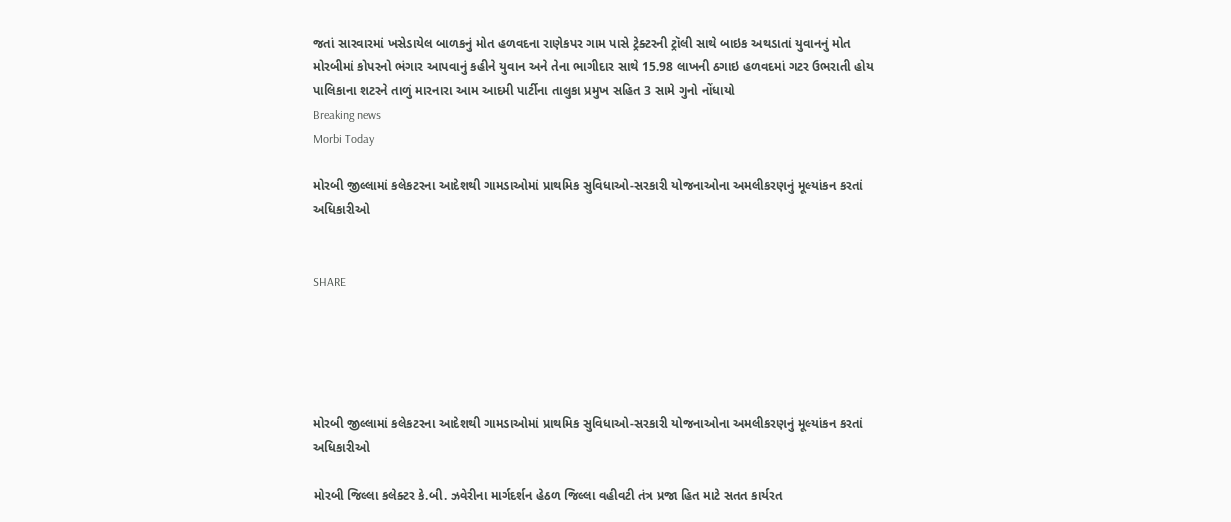જતાં સારવારમાં ખસેડાયેલ બાળકનું મોત હળવદના રાણેકપર ગામ પાસે ટ્રેક્ટરની ટ્રૉલી સાથે બાઇક અથડાતાં યુવાનનું મોત મોરબીમાં કોપરનો ભંગાર આપવાનું કહીને યુવાન અને તેના ભાગીદાર સાથે 15.98 લાખની ઠગાઇ હળવદમાં ગટર ઉભરાતી હોય પાલિકાના શટરને તાળું મારનારા આમ આદમી પાર્ટીના તાલુકા પ્રમુખ સહિત 3 સામે ગુનો નોંધાયો
Breaking news
Morbi Today

મોરબી જીલ્લામાં કલેકટરના આદેશથી ગામડાઓમાં પ્રાથમિક સુવિધાઓ-સરકારી યોજનાઓના અમલીકરણનું મૂલ્યાંકન કરતાં અધિકારીઓ


SHARE





મોરબી જીલ્લામાં કલેકટરના આદેશથી ગામડાઓમાં પ્રાથમિક સુવિધાઓ-સરકારી યોજનાઓના અમલીકરણનું મૂલ્યાંકન કરતાં અધિકારીઓ

મોરબી જિલ્લા કલેક્ટર કે.બી. ઝવેરીના માર્ગદર્શન હેઠળ જિલ્લા વહીવટી તંત્ર પ્રજા હિત માટે સતત કાર્યરત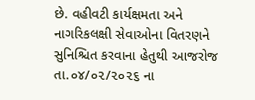છે. વહીવટી કાર્યક્ષમતા અને નાગરિકલક્ષી સેવાઓના વિતરણને સુનિશ્ચિત કરવાના હેતુથી આજરોજ તા.૦૪/૦૨/૨૦૨૬ ના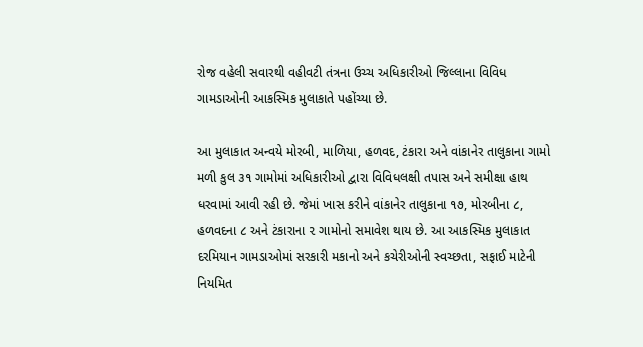રોજ વહેલી સવારથી વહીવટી તંત્રના ઉચ્ચ અધિકારીઓ જિલ્લાના વિવિધ ગામડાઓની આકસ્મિક મુલાકાતે પહોંચ્યા છે.

આ મુલાકાત અન્વયે મોરબી, માળિયા, હળવદ, ટંકારા અને વાંકાનેર તાલુકાના ગામો મળી કુલ ૩૧ ગામોમાં અધિકારીઓ દ્વારા વિવિધલક્ષી તપાસ અને સમીક્ષા હાથ ધરવામાં આવી રહી છે. જેમાં ખાસ કરીને વાંકાનેર તાલુકાના ૧૭, મોરબીના ૮, હળવદના ૮ અને ટંકારાના ૨ ગામોનો સમાવેશ થાય છે. આ આકસ્મિક મુલાકાત દરમિયાન ગામડાઓમાં સરકારી મકાનો અને કચેરીઓની સ્વચ્છતા, સફાઈ માટેની નિયમિત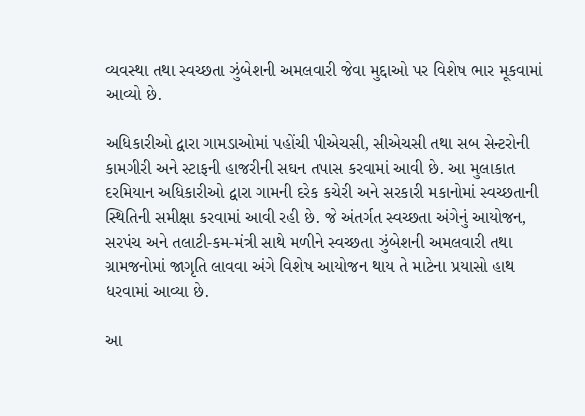વ્યવસ્થા તથા સ્વચ્છતા ઝુંબેશની અમલવારી જેવા મુદ્દાઓ પર વિશેષ ભાર મૂકવામાં આવ્યો છે.

અધિકારીઓ દ્વારા ગામડાઓમાં પહોંચી પીએચસી, સીએચસી તથા સબ સેન્ટરોની કામગીરી અને સ્ટાફની હાજરીની સઘન તપાસ કરવામાં આવી છે. આ મુલાકાત દરમિયાન અધિકારીઓ દ્વારા ગામની દરેક કચેરી અને સરકારી મકાનોમાં સ્વચ્છતાની સ્થિતિની સમીક્ષા કરવામાં આવી રહી છે. જે અંતર્ગત સ્વચ્છતા અંગેનું આયોજન, સરપંચ અને તલાટી-કમ-મંત્રી સાથે મળીને સ્વચ્છતા ઝુંબેશની અમલવારી તથા ગ્રામજનોમાં જાગૃતિ લાવવા અંગે વિશેષ આયોજન થાય તે માટેના પ્રયાસો હાથ ધરવામાં આવ્યા છે.

આ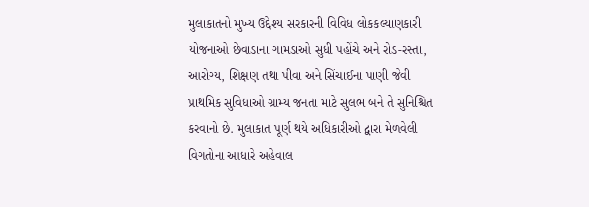મુલાકાતનો મુખ્ય ઉદ્દેશ્ય સરકારની વિવિધ લોકકલ્યાણકારી યોજનાઓ છેવાડાના ગામડાઓ સુધી પહોંચે અને રોડ-રસ્તા, આરોગ્ય, શિક્ષણ તથા પીવા અને સિંચાઈના પાણી જેવી પ્રાથમિક સુવિધાઓ ગ્રામ્ય જનતા માટે સુલભ બને તે સુનિશ્ચિત કરવાનો છે. મુલાકાત પૂર્ણ થયે અધિકારીઓ દ્વારા મેળવેલી વિગતોના આધારે અહેવાલ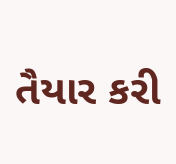તૈયાર કરી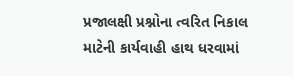પ્રજાલક્ષી પ્રશ્નોના ત્વરિત નિકાલ માટેની કાર્યવાહી હાથ ધરવામાં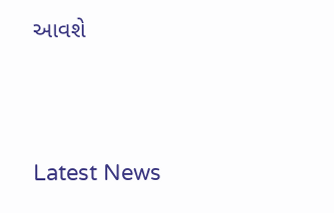આવશે




Latest News